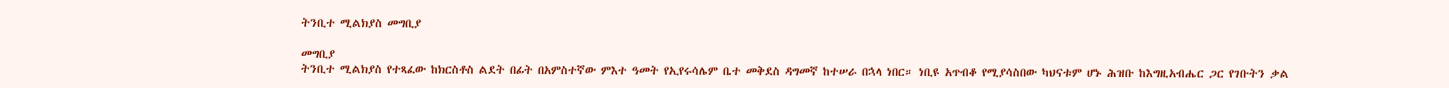ትንቢተ ሚልክያስ መግቢያ

መግቢያ
ትንቢተ ሚልክያስ የተጻፈው ከክርስቶስ ልደት በፊት በአምስተኛው ምእተ ዓመት የኢየሩሳሌም ቤተ መቅደስ ዳግመኛ ከተሠራ በኋላ ነበር። ነቢዩ አጥብቆ የሚያሳስበው ካህናቱም ሆኑ ሕዝቡ ከእግዚአብሔር ጋር የገቡትን ቃል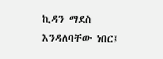ኪዳን ማደስ እንዳለባቸው ነበር፤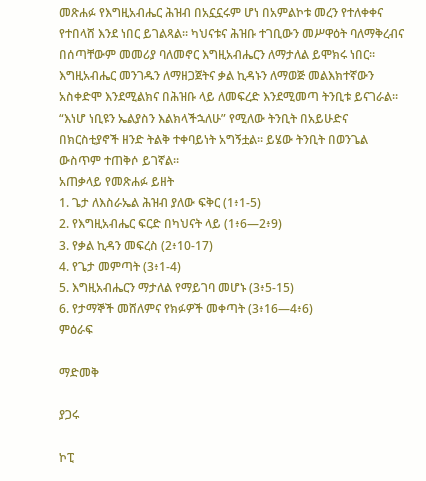መጽሐፉ የእግዚአብሔር ሕዝብ በአኗኗሩም ሆነ በአምልኮቱ መረን የተለቀቀና የተበላሸ እንደ ነበር ይገልጻል። ካህናቱና ሕዝቡ ተገቢውን መሥዋዕት ባለማቅረብና በሰጣቸውም መመሪያ ባለመኖር እግዚአብሔርን ለማታለል ይሞክሩ ነበር። እግዚአብሔር መንገዱን ለማዘጋጀትና ቃል ኪዳኑን ለማወጅ መልእክተኛውን አስቀድሞ እንደሚልክና በሕዝቡ ላይ ለመፍረድ እንደሚመጣ ትንቢቱ ይናገራል። “እነሆ ነቢዩን ኤልያስን እልክላችኋለሁ” የሚለው ትንቢት በአይሁድና በክርስቲያኖች ዘንድ ትልቅ ተቀባይነት አግኝቷል። ይሄው ትንቢት በወንጌል ውስጥም ተጠቅሶ ይገኛል።
አጠቃላይ የመጽሐፉ ይዘት
1. ጌታ ለእስራኤል ሕዝብ ያለው ፍቅር (1፥1-5)
2. የእግዚአብሔር ፍርድ በካህናት ላይ (1፥6—2፥9)
3. የቃል ኪዳን መፍረስ (2፥10-17)
4. የጌታ መምጣት (3፥1-4)
5. እግዚአብሔርን ማታለል የማይገባ መሆኑ (3፥5-15)
6. የታማኞች መሸለምና የክፉዎች መቀጣት (3፥16—4፥6)
ምዕራፍ

ማድመቅ

ያጋሩ

ኮፒ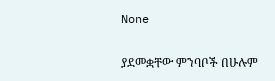None

ያደመቋቸው ምንባቦች በሁሉም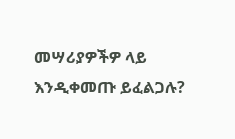መሣሪያዎችዎ ላይ እንዲቀመጡ ይፈልጋሉ?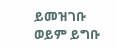ይመዝገቡ ወይም ይግቡ